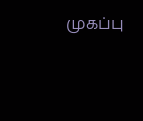முகப்பு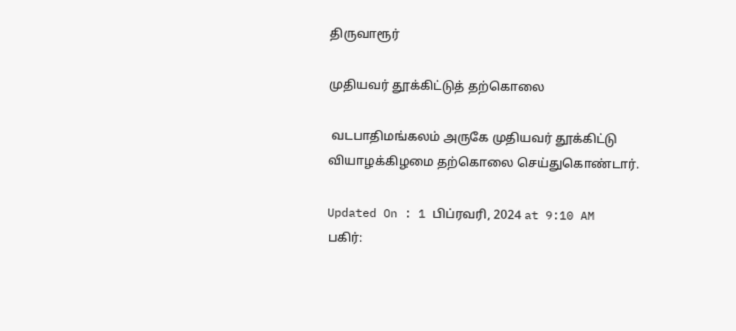திருவாரூர்

முதியவர் தூக்கிட்டுத் தற்கொலை

 வடபாதிமங்கலம் அருகே முதியவர் தூக்கிட்டு வியாழக்கிழமை தற்கொலை செய்துகொண்டார்.

Updated On : 1 பிப்ரவரி, 2024 at 9:10 AM
பகிர்: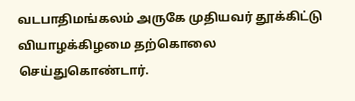வடபாதிமங்கலம் அருகே முதியவர் தூக்கிட்டு வியாழக்கிழமை தற்கொலை செய்துகொண்டார்.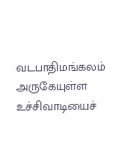வடபாதிமங்கலம் அருகேயுள்ள உச்சிவாடியைச்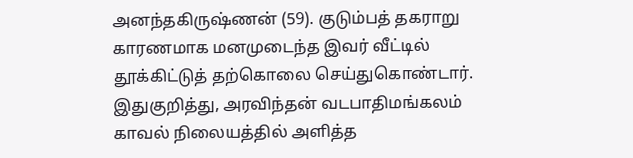அனந்தகிருஷ்ணன் (59). குடும்பத் தகராறு காரணமாக மனமுடைந்த இவர் வீட்டில் தூக்கிட்டுத் தற்கொலை செய்துகொண்டார். இதுகுறித்து, அரவிந்தன் வடபாதிமங்கலம் காவல் நிலையத்தில் அளித்த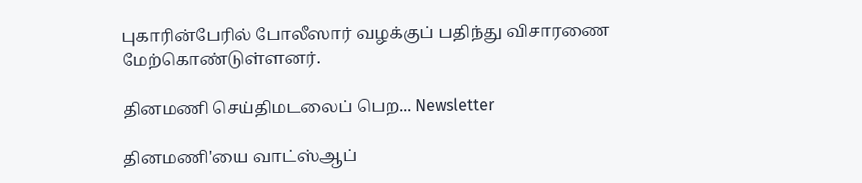புகாரின்பேரில் போலீஸார் வழக்குப் பதிந்து விசாரணை மேற்கொண்டுள்ளனர்.

தினமணி செய்திமடலைப் பெற... Newsletter

தினமணி'யை வாட்ஸ்ஆப்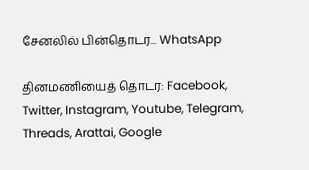சேனலில் பின்தொடர... WhatsApp

தினமணியைத் தொடர: Facebook, Twitter, Instagram, Youtube, Telegram, Threads, Arattai, Google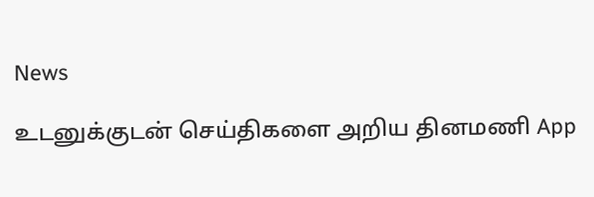News

உடனுக்குடன் செய்திகளை அறிய தினமணி App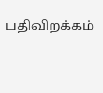பதிவிறக்கம்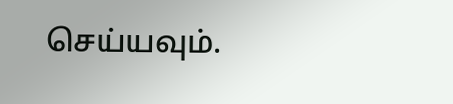செய்யவும்.